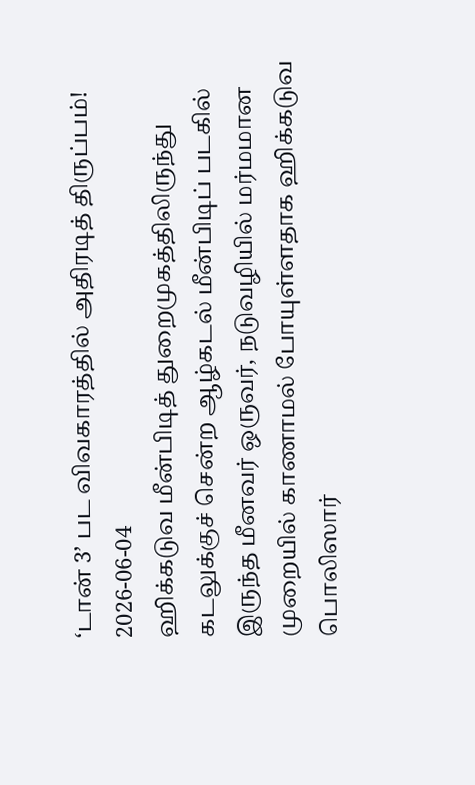‘டான் 3’ பட விவகாரத்தில் அதிரடித் திருப்பம்!
2026-06-04
ஹிக்கடுவ மீன்பிடித் துறைமுகத்திலிருந்து கடலுக்குச் சென்ற ஆழ்கடல் மீன்பிடிப் படகில் இருந்த மீனவர் ஒருவர், நடுவழியில் மர்மமான முறையில் காணாமல் போயுள்ளதாக ஹிக்கடுவ பொலிஸார்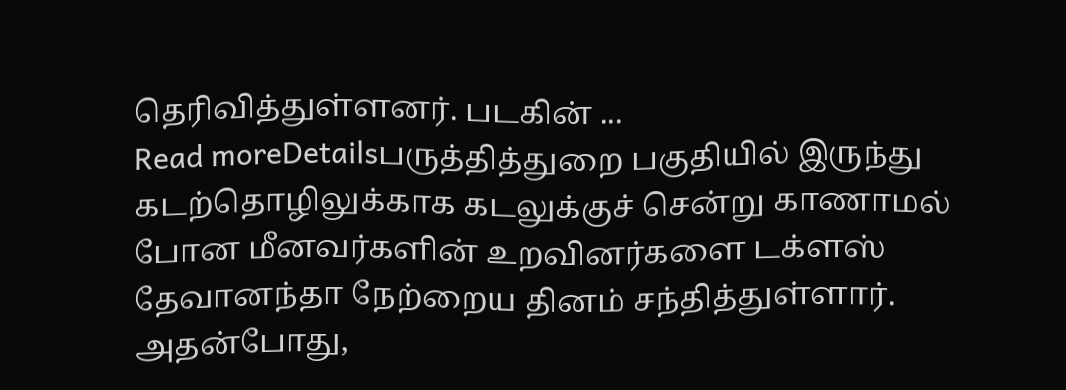தெரிவித்துள்ளனர். படகின் ...
Read moreDetailsபருத்தித்துறை பகுதியில் இருந்து கடற்தொழிலுக்காக கடலுக்குச் சென்று காணாமல் போன மீனவர்களின் உறவினர்களை டக்ளஸ் தேவானந்தா நேற்றைய தினம் சந்தித்துள்ளார். அதன்போது,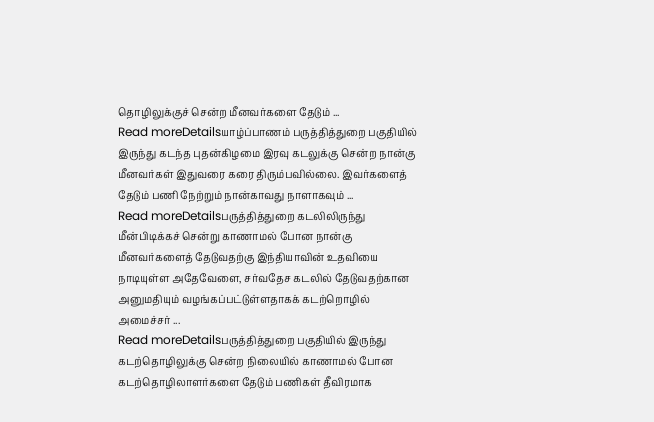தொழிலுக்குச் சென்ற மீனவர்களை தேடும் ...
Read moreDetailsயாழ்ப்பாணம் பருத்தித்துறை பகுதியில் இருந்து கடந்த புதன்கிழமை இரவு கடலுக்கு சென்ற நான்கு மீனவர்கள் இதுவரை கரை திரும்பவில்லை. இவர்களைத் தேடும் பணி நேற்றும் நான்காவது நாளாகவும் ...
Read moreDetailsபருத்தித்துறை கடலிலிருந்து மீன்பிடிக்கச் சென்று காணாமல் போன நான்கு மீனவர்களைத் தேடுவதற்கு இந்தியாவின் உதவியை நாடியுள்ள அதேவேளை, சர்வதேச கடலில் தேடுவதற்கான அனுமதியும் வழங்கப்பட்டுள்ளதாகக் கடற்றொழில் அமைச்சர் ...
Read moreDetailsபருத்தித்துறை பகுதியில் இருந்து கடற்தொழிலுக்கு சென்ற நிலையில் காணாமல் போன கடற்தொழிலாளர்களை தேடும் பணிகள் தீவிரமாக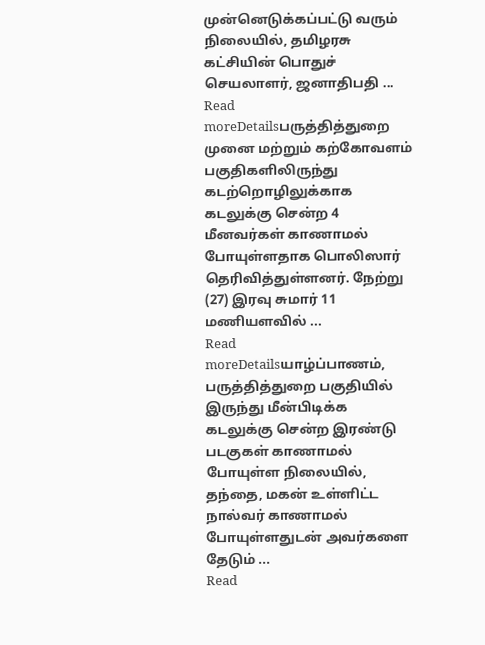முன்னெடுக்கப்பட்டு வரும் நிலையில், தமிழரசு கட்சியின் பொதுச் செயலாளர், ஜனாதிபதி ...
Read moreDetailsபருத்தித்துறை முனை மற்றும் கற்கோவளம் பகுதிகளிலிருந்து கடற்றொழிலுக்காக கடலுக்கு சென்ற 4 மீனவர்கள் காணாமல் போயுள்ளதாக பொலிஸார் தெரிவித்துள்ளனர். நேற்று (27) இரவு சுமார் 11 மணியளவில் ...
Read moreDetailsயாழ்ப்பாணம், பருத்தித்துறை பகுதியில் இருந்து மீன்பிடிக்க கடலுக்கு சென்ற இரண்டு படகுகள் காணாமல் போயுள்ள நிலையில், தந்தை, மகன் உள்ளிட்ட நால்வர் காணாமல் போயுள்ளதுடன் அவர்களை தேடும் ...
Read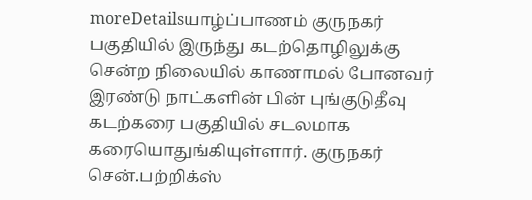moreDetailsயாழ்ப்பாணம் குருநகர் பகுதியில் இருந்து கடற்தொழிலுக்கு சென்ற நிலையில் காணாமல் போனவர் இரண்டு நாட்களின் பின் புங்குடுதீவு கடற்கரை பகுதியில் சடலமாக கரையொதுங்கியுள்ளார். குருநகர் சென்.பற்றிக்ஸ்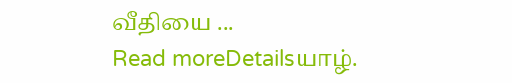வீதியை ...
Read moreDetailsயாழ்.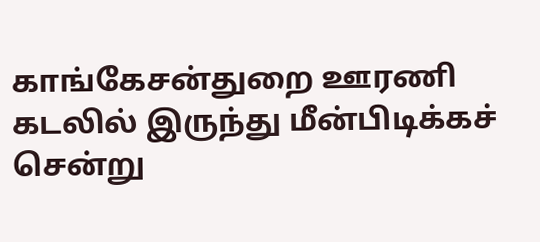காங்கேசன்துறை ஊரணி கடலில் இருந்து மீன்பிடிக்கச் சென்று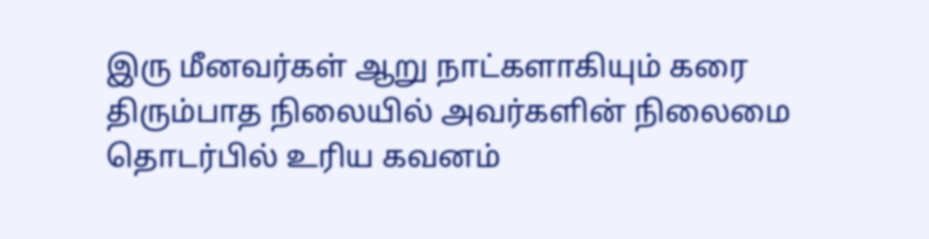இரு மீனவர்கள் ஆறு நாட்களாகியும் கரை திரும்பாத நிலையில் அவர்களின் நிலைமை தொடர்பில் உரிய கவனம்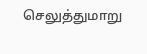செலுத்துமாறு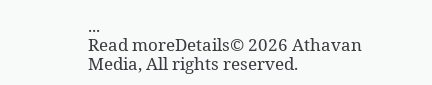...
Read moreDetails© 2026 Athavan Media, All rights reserved.